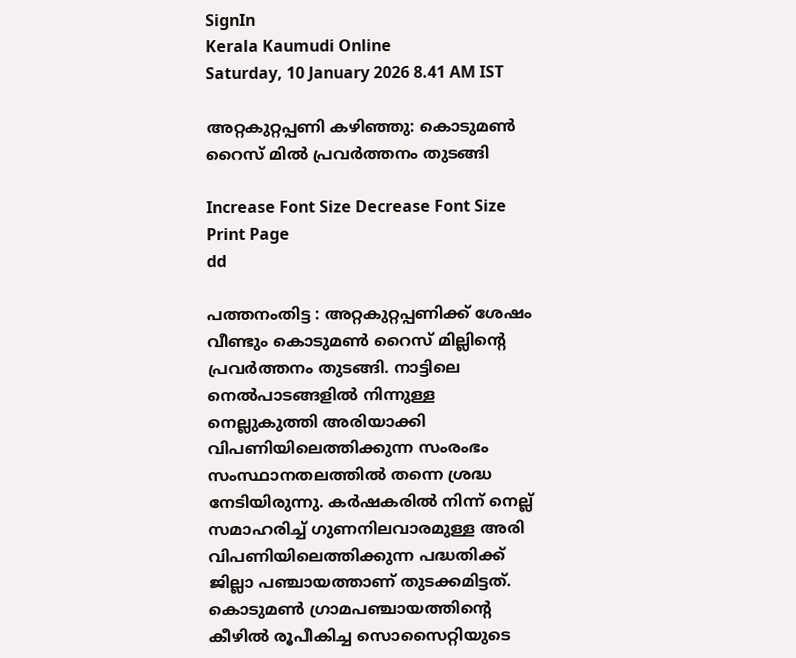SignIn
Kerala Kaumudi Online
Saturday, 10 January 2026 8.41 AM IST

അറ്റകുറ്റപ്പണി കഴിഞ്ഞു: കൊടുമൺ റൈസ് മിൽ പ്രവർത്തനം തുടങ്ങി

Increase Font Size Decrease Font Size Print Page
dd

പത്തനംതിട്ട : അറ്റകുറ്റപ്പണിക്ക് ശേഷം വീണ്ടും കൊടുമൺ റൈസ് മില്ലിന്റെ പ്രവർത്തനം തുടങ്ങി. നാട്ടിലെ നെൽപാടങ്ങളിൽ നിന്നുള്ള നെല്ലുകുത്തി അരിയാക്കി വിപണിയിലെത്തിക്കുന്ന സംരംഭം സംസ്ഥാനതലത്തിൽ തന്നെ ശ്രദ്ധ നേടിയിരുന്നു. കർഷകരിൽ നിന്ന് നെല്ല് സമാഹരിച്ച് ഗുണനിലവാരമുള്ള അരി വിപണിയിലെത്തിക്കുന്ന പദ്ധതിക്ക് ജില്ലാ പഞ്ചായത്താണ് തുടക്കമിട്ടത്. കൊടുമൺ ഗ്രാമപഞ്ചായത്തിന്റെ കീഴിൽ രൂപീകിച്ച സൊസൈറ്റിയുടെ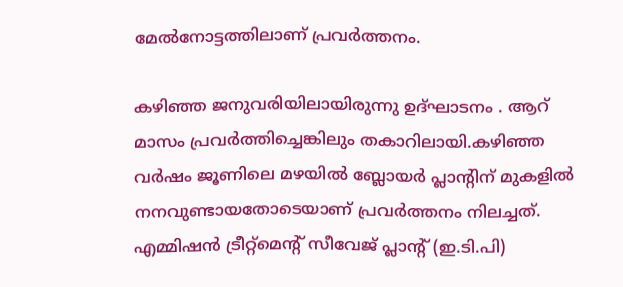മേൽനോട്ടത്തിലാണ് പ്രവർത്തനം.

കഴിഞ്ഞ ജനുവരിയിലായിരുന്നു ഉദ്ഘാടനം . ആറ് മാസം പ്രവർത്തിച്ചെങ്കിലും തകാറിലായി.കഴിഞ്ഞ വർഷം ജൂണിലെ മഴയിൽ ബ്ലോയർ പ്ലാന്റിന് മുകളിൽ നനവുണ്ടായതോടെയാണ് പ്രവർത്തനം നിലച്ചത്. എമ്മിഷൻ ട്രീറ്റ്മെന്റ് സീവേജ് പ്ലാന്റ് (ഇ.ടി.പി)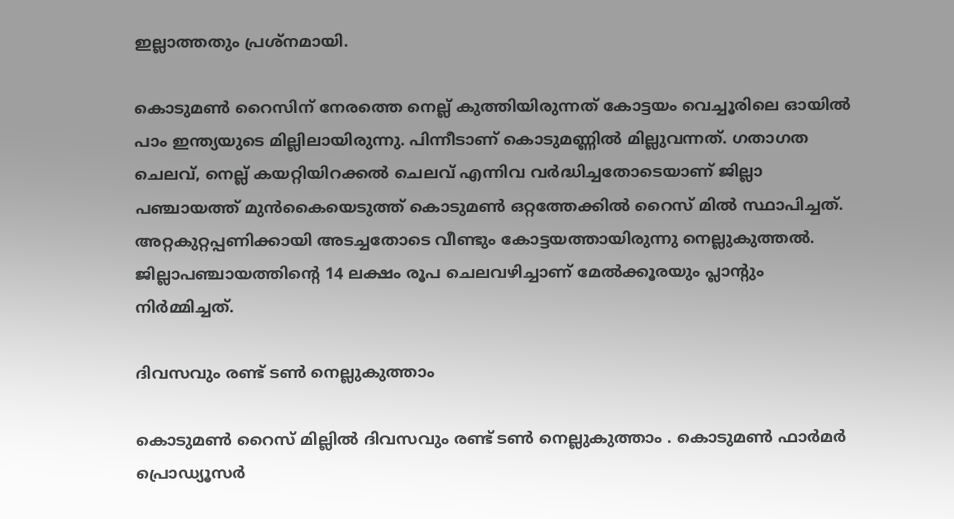ഇല്ലാത്തതും പ്രശ്നമായി.

കൊടുമൺ റൈസിന് നേരത്തെ നെല്ല് കുത്തിയിരുന്നത് കോട്ടയം വെച്ചൂരിലെ ഓയിൽ പാം ഇന്ത്യയുടെ മില്ലിലായിരുന്നു. പിന്നീടാണ് കൊടുമണ്ണിൽ മില്ലുവന്നത്. ഗതാഗത ചെലവ്, നെല്ല് കയറ്റിയിറക്കൽ ചെലവ് എന്നിവ വർദ്ധിച്ചതോടെയാണ് ജില്ലാ പഞ്ചായത്ത് മുൻകൈയെടുത്ത് കൊടുമൺ ഒറ്റത്തേക്കിൽ റൈസ് മിൽ സ്ഥാപിച്ചത്. അറ്റകുറ്റപ്പണിക്കായി അടച്ചതോടെ വീണ്ടും കോട്ടയത്തായിരുന്നു നെല്ലുകുത്തൽ. ജില്ലാപഞ്ചായത്തിന്റെ 14 ലക്ഷം രൂപ ചെലവഴിച്ചാണ് മേൽക്കൂരയും പ്ലാന്റും നിർമ്മിച്ചത്.

ദിവസവും രണ്ട് ടൺ നെല്ലുകുത്താം

കൊടുമൺ റൈസ് മില്ലിൽ ദിവസവും രണ്ട് ടൺ നെല്ലുകുത്താം . കൊടുമൺ ഫാർമർ പ്രൊഡ്യൂസർ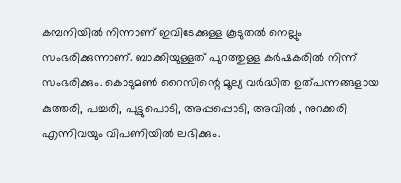കമ്പനിയിൽ നിന്നാണ് ഇവിടേക്കുള്ള കൂടുതൽ നെല്ലും സംഭരിക്കുന്നാണ്. ബാക്കിയുള്ളത് പുറത്തുള്ള കർഷകരിൽ നിന്ന് സംഭരിക്കും. കൊടുമൺ റൈസിന്റെ മൂല്യ വർദ്ധിത ഉത്പന്നങ്ങളായ കുത്തരി, പച്ചരി, പുട്ടുപൊടി, അപ്പപ്പൊടി, അവിൽ , നുറക്കരി എന്നിവയും വിപണിയിൽ ലഭിക്കും.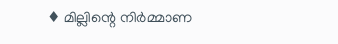♦ മില്ലിന്റെ നിർമ്മാണ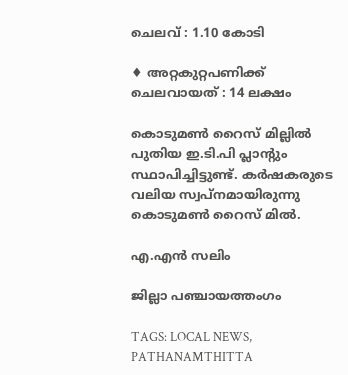ചെലവ് : 1.10 കോടി

♦ അറ്റകുറ്റപണിക്ക് ചെലവായത് : 14 ലക്ഷം

കൊടുമൺ റൈസ് മില്ലിൽ പുതിയ ഇ.ടി.പി പ്ലാന്റും സ്ഥാപിച്ചിട്ടുണ്ട്. കർഷകരുടെ വലിയ സ്വപ്നമായിരുന്നു കൊടുമൺ റൈസ് മിൽ.

എ.എൻ സലിം

ജില്ലാ പഞ്ചായത്തംഗം

TAGS: LOCAL NEWS, PATHANAMTHITTA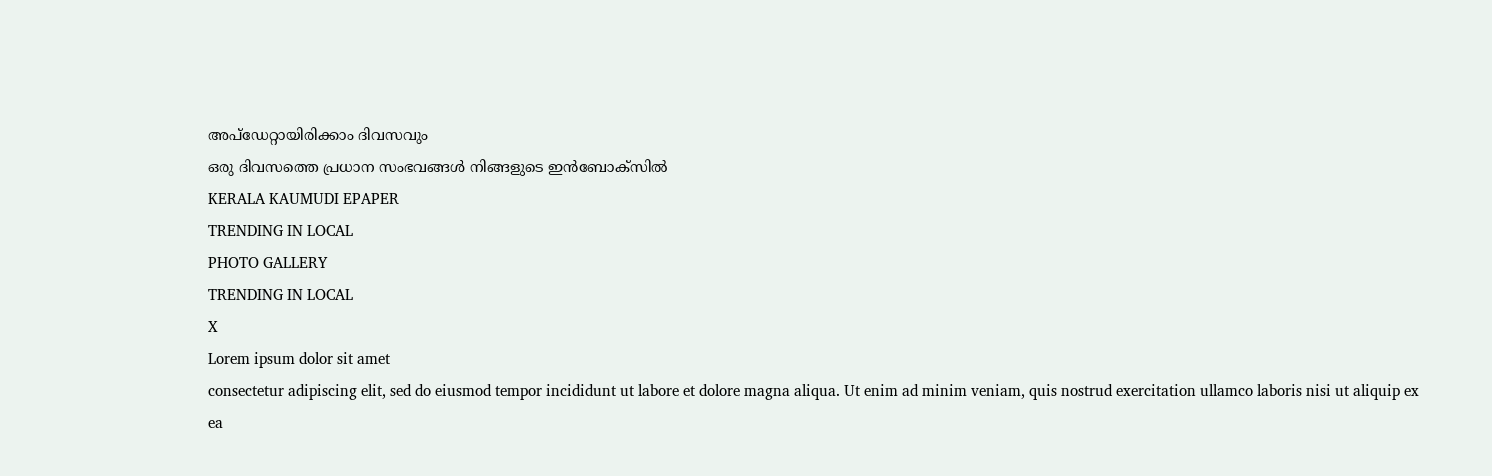അപ്ഡേറ്റായിരിക്കാം ദിവസവും
ഒരു ദിവസത്തെ പ്രധാന സംഭവങ്ങൾ നിങ്ങളുടെ ഇൻബോക്സിൽ
KERALA KAUMUDI EPAPER
TRENDING IN LOCAL
PHOTO GALLERY
TRENDING IN LOCAL
X
Lorem ipsum dolor sit amet
consectetur adipiscing elit, sed do eiusmod tempor incididunt ut labore et dolore magna aliqua. Ut enim ad minim veniam, quis nostrud exercitation ullamco laboris nisi ut aliquip ex ea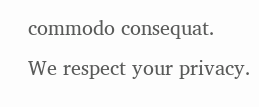commodo consequat.
We respect your privacy.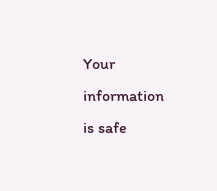Your information is safe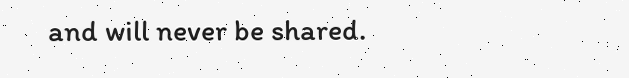and will never be shared.